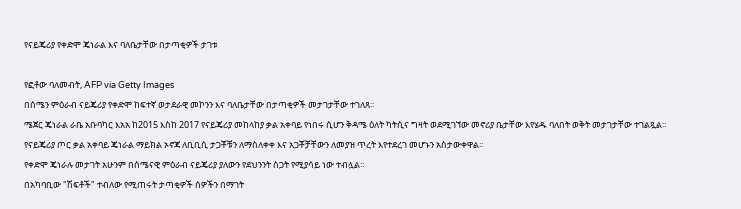የናይጄሪያ የቀድሞ ጄነራል እና ባለቤታቸው በታጣቂዎች ታገቱ

የፎቶው ባለመብት, AFP via Getty Images
በሰሜን ምዕራብ ናይጄሪያ የቀድሞ ከፍተኛ ወታደራዊ መኮንን እና ባለቤታቸው በታጣቂዎች መታገታቸው ተገለጸ።
ሜጀር ጄነራል ራቤ አቡባካር እአአ ከ2015 እስከ 2017 የናይጄሪያ መከላከያ ቃል አቀባይ የነበሩ ሲሆን ቅዳሜ ዕለት ካትሲና ግዛት ወደሚገኘው መኖሪያ ቤታቸው እየሄዱ ባለበት ወቅት መታገታቸው ተገልጿል።
የናይጄሪያ ጦር ቃል አቀባይ ጄነራል ማይክል ኦኖጃ ለቢቢሲ ታጋቾቹን ለማስለቀቀ እና አጋቾቻቸውን ለመያዝ ጥረት እየተደረገ መሆኑን አስታውቀዋል።
የቀድሞ ጄነራሉ መታገት አሁንም በሰሜናዊ ምዕራብ ናይጄሪያ ያለውን የደህንንት ስጋት የሚያሳይ ነው ተብሏል።
በአካባቢው "ሽፍቶች" ተብለው የሚጠሩት ታጣቂዎች ሰዎችን በማገት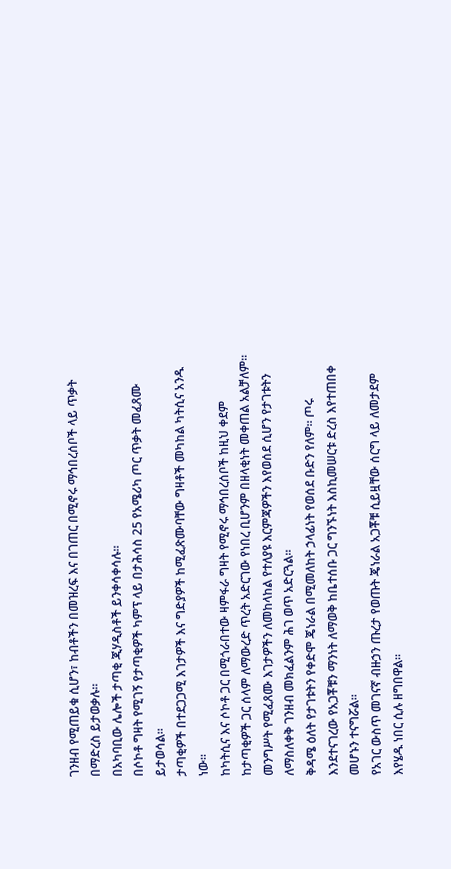ገንዘብ የሚጠይቁ ሲሆን፣ ከብቶችን በመዝረፍ እና በገጠር በሚኖሩ ማኅበረሰቦች ላይ ጥቃት በማድረስ ይታወቃሉ።
በአካባቢው ሌሎች ታጣቂ ጂሃዲስቶች ይንቀሳቀሳሉ።
በሶኮቶ ግዛት የሚገኝ የታጣቂዎች ካምፕ ላይ በታሕሳስ 25 የአሜሪካ ጦር ጥቃት መፈጸሙ ይታወሳል።
ታጣቂዎች በተደጋጋሚ እገታዎች እና ግድያዎች ከሚፈጽሙባቸው ግዛቶች መካከል ካትሲና አንዱ ነው።
ከካትሲና እና ሶኮቶ ጋር በሚጎራበተው ዛምፋራ ግዛት የሚኖሩ ማኅበረሰቦች ከዚህ ቀደም ከታጣቂዎች ጋር ሰላም ለማውረድ ጥረት አድርገው የነበረ ቢሆንም በዘላቂነት መቀጠል አልቻለም።
መንግሥት የሚፈጸሙ እገታዎችን ለመከላከል የተለያዩ እርምጃዎችን እየወሰደ ሲሆን የታገቱትን ለማስለቀቅ ገንዘብ መክፈልንም ሕገ ወጥ አድርጓል።
ቅዳሜ ዕለት የታገቱትን የቀድሞ ጄነራል በሚመለከት ኃላፊነት የወሰደ ቡድን የለም። ጦሩ እንደተናገረው የአጋቾቹን ማንነት ለማወቅ ከቤተሰቡ ጋር ግንኙነት እስኪመሠርቱ ድረስ እየተጠበቀ መሆኑን ተናግሯል።
የአገር ውስጥ መገናኛ ብዙኃን ጡረታ የወጡት ጄነራል አጋቾቹ ሲይዟቸው ሰርግ ላይ ለመታደም እየሄዱ ነበር ሲሉ ዘግበዋል።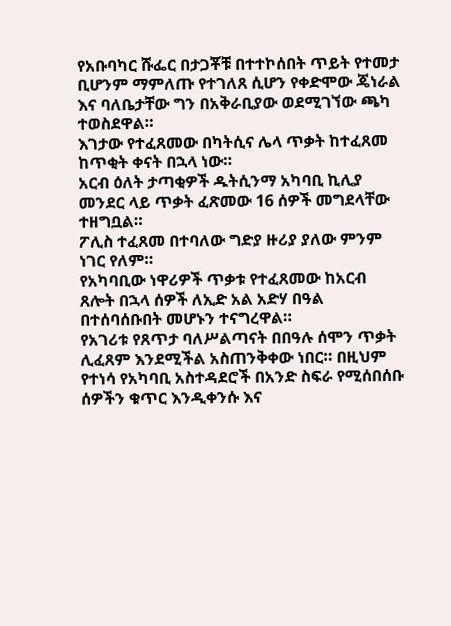የአቡባካር ሹፌር በታጋቾቹ በተተኮሰበት ጥይት የተመታ ቢሆንም ማምለጡ የተገለጸ ሲሆን የቀድሞው ጄነራል እና ባለቤታቸው ግን በአቅራቢያው ወደሚገኘው ጫካ ተወስደዋል።
እገታው የተፈጸመው በካትሲና ሌላ ጥቃት ከተፈጸመ ከጥቂት ቀናት በኋላ ነው።
አርብ ዕለት ታጣቂዎች ዱትሲንማ አካባቢ ኪሊያ መንደር ላይ ጥቃት ፈጽመው 16 ሰዎች መግደላቸው ተዘግቧል።
ፖሊስ ተፈጸመ በተባለው ግድያ ዙሪያ ያለው ምንም ነገር የለም።
የአካባቢው ነዋሪዎች ጥቃቱ የተፈጸመው ከአርብ ጸሎት በኋላ ሰዎች ለኢድ አል አድሃ በዓል በተሰባሰቡበት መሆኑን ተናግረዋል።
የአገሪቱ የጸጥታ ባለሥልጣናት በበዓሉ ሰሞን ጥቃት ሊፈጸም እንደሚችል አስጠንቅቀው ነበር። በዚህም የተነሳ የአካባቢ አስተዳደሮች በአንድ ስፍራ የሚሰበሰቡ ሰዎችን ቁጥር እንዲቀንሱ እና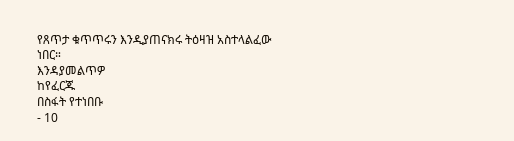የጸጥታ ቁጥጥሩን እንዲያጠናክሩ ትዕዛዝ አስተላልፈው ነበር።
እንዳያመልጥዎ
ከየፈርጁ
በስፋት የተነበቡ
- 10